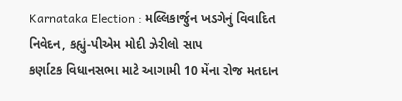Karnataka Election : મલ્લિકાર્જુન ખડગેનું વિવાદિત નિવેદન, કહ્યું-પીએમ મોદી ઝેરીલો સાપ
કર્ણાટક વિધાનસભા માટે આગામી 10 મેંના રોજ મતદાન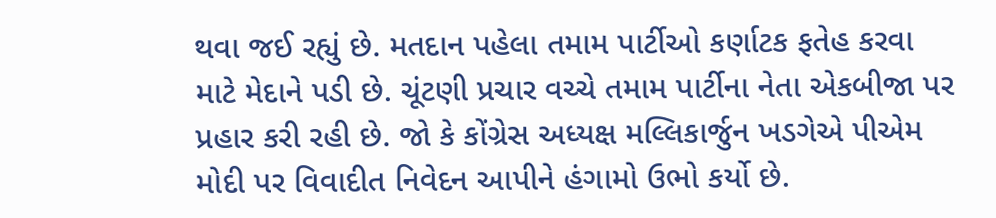થવા જઈ રહ્યું છે. મતદાન પહેલા તમામ પાર્ટીઓ કર્ણાટક ફતેહ કરવા માટે મેદાને પડી છે. ચૂંટણી પ્રચાર વચ્ચે તમામ પાર્ટીના નેતા એકબીજા પર પ્રહાર કરી રહી છે. જો કે કોંગ્રેસ અધ્યક્ષ મલ્લિકાર્જુન ખડગેએ પીએમ મોદી પર વિવાદીત નિવેદન આપીને હંગામો ઉભો કર્યો છે.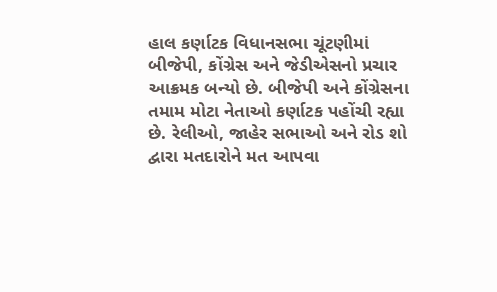હાલ કર્ણાટક વિધાનસભા ચૂંટણીમાં બીજેપી, કોંગ્રેસ અને જેડીએસનો પ્રચાર આક્રમક બન્યો છે. બીજેપી અને કોંગ્રેસના તમામ મોટા નેતાઓ કર્ણાટક પહોંચી રહ્યા છે. રેલીઓ, જાહેર સભાઓ અને રોડ શો દ્વારા મતદારોને મત આપવા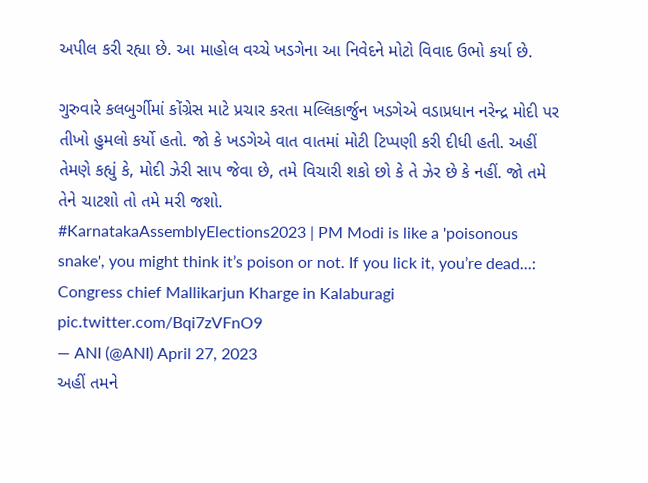અપીલ કરી રહ્યા છે. આ માહોલ વચ્ચે ખડગેના આ નિવેદને મોટો વિવાદ ઉભો કર્યા છે.

ગુરુવારે કલબુર્ગીમાં કોંગ્રેસ માટે પ્રચાર કરતા મલ્લિકાર્જુન ખડગેએ વડાપ્રધાન નરેન્દ્ર મોદી પર તીખો હુમલો કર્યો હતો. જો કે ખડગેએ વાત વાતમાં મોટી ટિપ્પણી કરી દીધી હતી. અહીં તેમણે કહ્યું કે, મોદી ઝેરી સાપ જેવા છે, તમે વિચારી શકો છો કે તે ઝેર છે કે નહીં. જો તમે તેને ચાટશો તો તમે મરી જશો.
#KarnatakaAssemblyElections2023 | PM Modi is like a 'poisonous snake', you might think it’s poison or not. If you lick it, you’re dead...: Congress chief Mallikarjun Kharge in Kalaburagi pic.twitter.com/Bqi7zVFnO9
— ANI (@ANI) April 27, 2023
અહીં તમને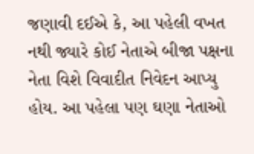જણાવી દઈએ કે, આ પહેલી વખત નથી જ્યારે કોઈ નેતાએ બીજા પક્ષના નેતા વિશે વિવાદીત નિવેદન આપ્યુ હોય. આ પહેલા પણ ઘણા નેતાઓ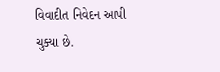વિવાદીત નિવેદન આપી ચુક્યા છે.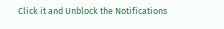Click it and Unblock the Notifications